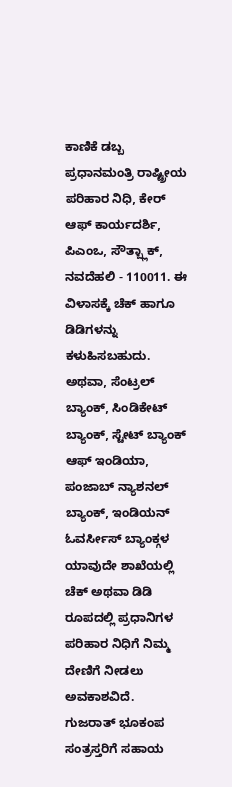ಕಾಣಿಕೆ ಡಬ್ಬ
ಪ್ರಧಾನಮಂತ್ರಿ ರಾಷ್ಟ್ರೀಯ ಪರಿಹಾರ ನಿಧಿ, ಕೇರ್ ಆಫ್ ಕಾರ್ಯದರ್ಶಿ, ಪಿಎಂಒ, ಸೌತ್ಬ್ಲಾಕ್, ನವದೆಹಲಿ - 110011. ಈ ವಿಳಾಸಕ್ಕೆ ಚೆಕ್ ಹಾಗೂ ಡಿಡಿಗಳನ್ನು ಕಳುಹಿಸಬಹುದು. ಅಥವಾ, ಸೆಂಟ್ರಲ್ ಬ್ಯಾಂಕ್, ಸಿಂಡಿಕೇಟ್ ಬ್ಯಾಂಕ್, ಸ್ಟೇಟ್ ಬ್ಯಾಂಕ್ ಆಫ್ ಇಂಡಿಯಾ, ಪಂಜಾಬ್ ನ್ಯಾಶನಲ್ ಬ್ಯಾಂಕ್, ಇಂಡಿಯನ್ ಓವರ್ಸೀಸ್ ಬ್ಯಾಂಕ್ಗಳ ಯಾವುದೇ ಶಾಖೆಯಲ್ಲಿ ಚೆಕ್ ಅಥವಾ ಡಿಡಿ ರೂಪದಲ್ಲಿ ಪ್ರಧಾನಿಗಳ ಪರಿಹಾರ ನಿಧಿಗೆ ನಿಮ್ಮ ದೇಣಿಗೆ ನೀಡಲು ಅವಕಾಶವಿದೆ.
ಗುಜರಾತ್ ಭೂಕಂಪ ಸಂತ್ರಸ್ತರಿಗೆ ಸಹಾಯ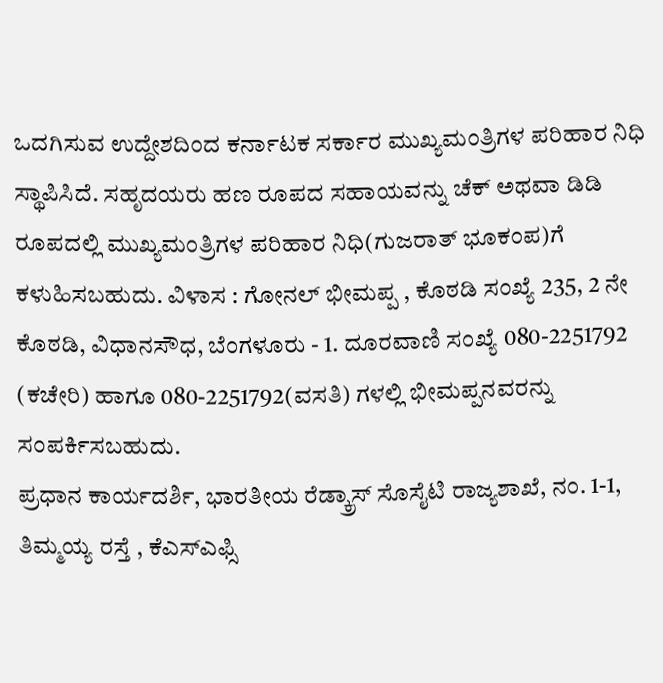ಒದಗಿಸುವ ಉದ್ದೇಶದಿಂದ ಕರ್ನಾಟಕ ಸರ್ಕಾರ ಮುಖ್ಯಮಂತ್ರಿಗಳ ಪರಿಹಾರ ನಿಧಿ ಸ್ಥಾಪಿಸಿದೆ. ಸಹೃದಯರು ಹಣ ರೂಪದ ಸಹಾಯವನ್ನು ಚೆಕ್ ಅಥವಾ ಡಿಡಿ ರೂಪದಲ್ಲಿ ಮುಖ್ಯಮಂತ್ರಿಗಳ ಪರಿಹಾರ ನಿಧಿ(ಗುಜರಾತ್ ಭೂಕಂಪ)ಗೆ ಕಳುಹಿಸಬಹುದು. ವಿಳಾಸ : ಗೋನಲ್ ಭೀಮಪ್ಪ , ಕೊಠಡಿ ಸಂಖ್ಯೆ 235, 2 ನೇ ಕೊಠಡಿ, ವಿಧಾನಸೌಧ, ಬೆಂಗಳೂರು - 1. ದೂರವಾಣಿ ಸಂಖ್ಯೆ 080-2251792 (ಕಚೇರಿ) ಹಾಗೂ 080-2251792(ವಸತಿ) ಗಳಲ್ಲಿ ಭೀಮಪ್ಪನವರನ್ನು ಸಂಪರ್ಕಿಸಬಹುದು.
ಪ್ರಧಾನ ಕಾರ್ಯದರ್ಶಿ, ಭಾರತೀಯ ರೆಡ್ಕ್ರಾಸ್ ಸೊಸೈಟಿ ರಾಜ್ಯಶಾಖೆ, ನಂ. 1-1, ತಿಮ್ಮಯ್ಯ ರಸ್ತೆ , ಕೆಎಸ್ಎಫ್ಸಿ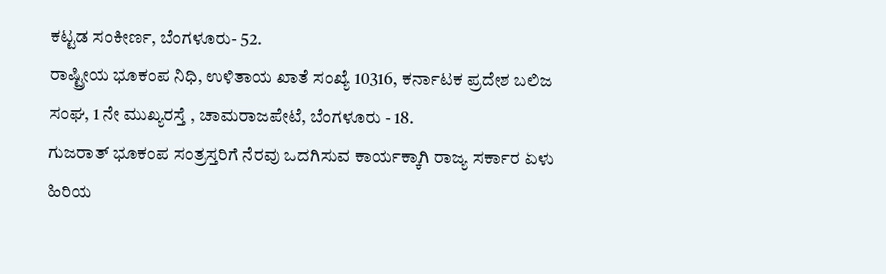ಕಟ್ಟಡ ಸಂಕೀರ್ಣ, ಬೆಂಗಳೂರು- 52.
ರಾಷ್ಟ್ರೀಯ ಭೂಕಂಪ ನಿಧಿ, ಉಳಿತಾಯ ಖಾತೆ ಸಂಖ್ಯೆ 10316, ಕರ್ನಾಟಕ ಪ್ರದೇಶ ಬಲಿಜ ಸಂಘ, 1 ನೇ ಮುಖ್ಯರಸ್ತೆ , ಚಾಮರಾಜಪೇಟೆ, ಬೆಂಗಳೂರು - 18.
ಗುಜರಾತ್ ಭೂಕಂಪ ಸಂತ್ರಸ್ತರಿಗೆ ನೆರವು ಒದಗಿಸುವ ಕಾರ್ಯಕ್ಕಾಗಿ ರಾಜ್ಯ ಸರ್ಕಾರ ಏಳು ಹಿರಿಯ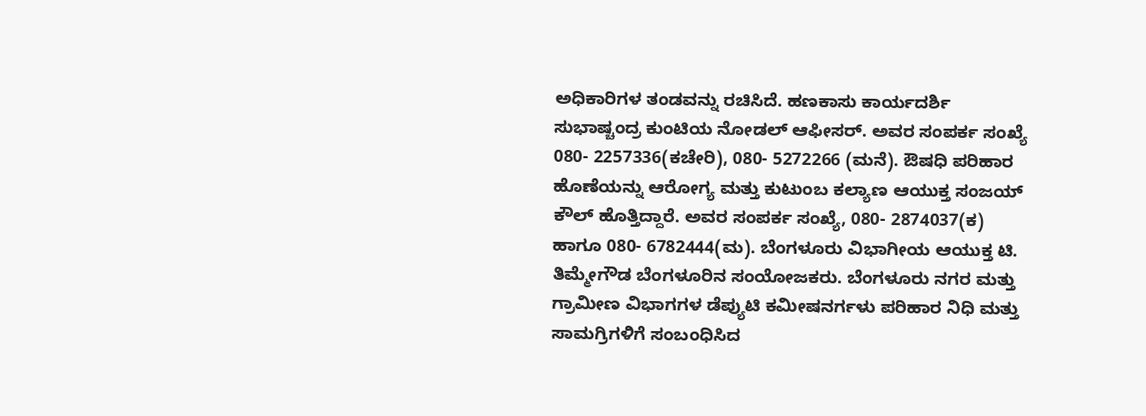ಅಧಿಕಾರಿಗಳ ತಂಡವನ್ನು ರಚಿಸಿದೆ. ಹಣಕಾಸು ಕಾರ್ಯದರ್ಶಿ ಸುಭಾಷ್ಚಂದ್ರ ಕುಂಟಿಯ ನೋಡಲ್ ಆಫೀಸರ್. ಅವರ ಸಂಪರ್ಕ ಸಂಖ್ಯೆ 080- 2257336(ಕಚೇರಿ), 080- 5272266 (ಮನೆ). ಔಷಧಿ ಪರಿಹಾರ ಹೊಣೆಯನ್ನು ಆರೋಗ್ಯ ಮತ್ತು ಕುಟುಂಬ ಕಲ್ಯಾಣ ಆಯುಕ್ತ ಸಂಜಯ್ ಕೌಲ್ ಹೊತ್ತಿದ್ದಾರೆ. ಅವರ ಸಂಪರ್ಕ ಸಂಖ್ಯೆ, 080- 2874037(ಕ) ಹಾಗೂ 080- 6782444(ಮ). ಬೆಂಗಳೂರು ವಿಭಾಗೀಯ ಆಯುಕ್ತ ಟಿ. ತಿಮ್ಮೇಗೌಡ ಬೆಂಗಳೂರಿನ ಸಂಯೋಜಕರು. ಬೆಂಗಳೂರು ನಗರ ಮತ್ತು ಗ್ರಾಮೀಣ ವಿಭಾಗಗಳ ಡೆಪ್ಯುಟಿ ಕಮೀಷನರ್ಗಳು ಪರಿಹಾರ ನಿಧಿ ಮತ್ತು ಸಾಮಗ್ರಿಗಳಿಗೆ ಸಂಬಂಧಿಸಿದ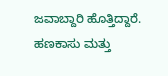ಜವಾಬ್ದಾರಿ ಹೊತ್ತಿದ್ದಾರೆ. ಹಣಕಾಸು ಮತ್ತು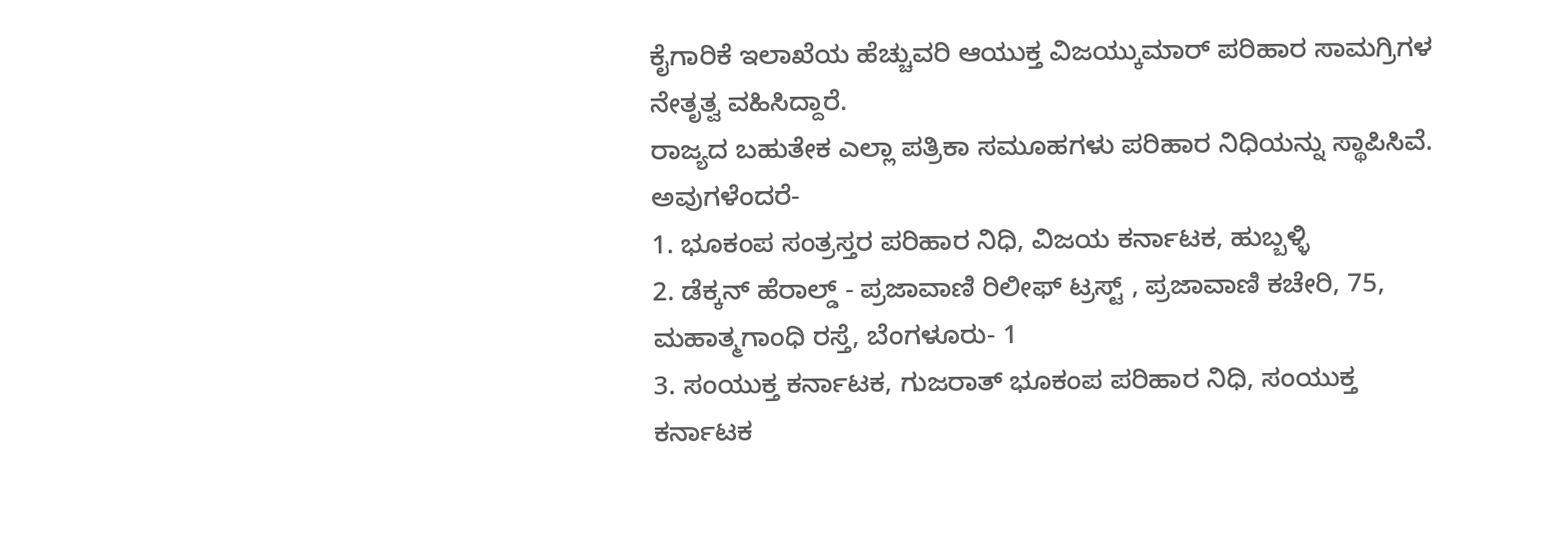ಕೈಗಾರಿಕೆ ಇಲಾಖೆಯ ಹೆಚ್ಚುವರಿ ಆಯುಕ್ತ ವಿಜಯ್ಕುಮಾರ್ ಪರಿಹಾರ ಸಾಮಗ್ರಿಗಳ ನೇತೃತ್ವ ವಹಿಸಿದ್ದಾರೆ.
ರಾಜ್ಯದ ಬಹುತೇಕ ಎಲ್ಲಾ ಪತ್ರಿಕಾ ಸಮೂಹಗಳು ಪರಿಹಾರ ನಿಧಿಯನ್ನು ಸ್ಥಾಪಿಸಿವೆ. ಅವುಗಳೆಂದರೆ-
1. ಭೂಕಂಪ ಸಂತ್ರಸ್ತರ ಪರಿಹಾರ ನಿಧಿ, ವಿಜಯ ಕರ್ನಾಟಕ, ಹುಬ್ಬಳ್ಳಿ
2. ಡೆಕ್ಕನ್ ಹೆರಾಲ್ಡ್ - ಪ್ರಜಾವಾಣಿ ರಿಲೀಫ್ ಟ್ರಸ್ಟ್ , ಪ್ರಜಾವಾಣಿ ಕಚೇರಿ, 75, ಮಹಾತ್ಮಗಾಂಧಿ ರಸ್ತೆ, ಬೆಂಗಳೂರು- 1
3. ಸಂಯುಕ್ತ ಕರ್ನಾಟಕ, ಗುಜರಾತ್ ಭೂಕಂಪ ಪರಿಹಾರ ನಿಧಿ, ಸಂಯುಕ್ತ ಕರ್ನಾಟಕ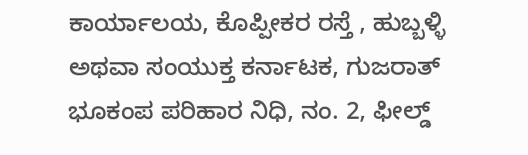ಕಾರ್ಯಾಲಯ, ಕೊಪ್ಪೀಕರ ರಸ್ತೆ , ಹುಬ್ಬಳ್ಳಿ ಅಥವಾ ಸಂಯುಕ್ತ ಕರ್ನಾಟಕ, ಗುಜರಾತ್ ಭೂಕಂಪ ಪರಿಹಾರ ನಿಧಿ, ನಂ. 2, ಫೀಲ್ಡ್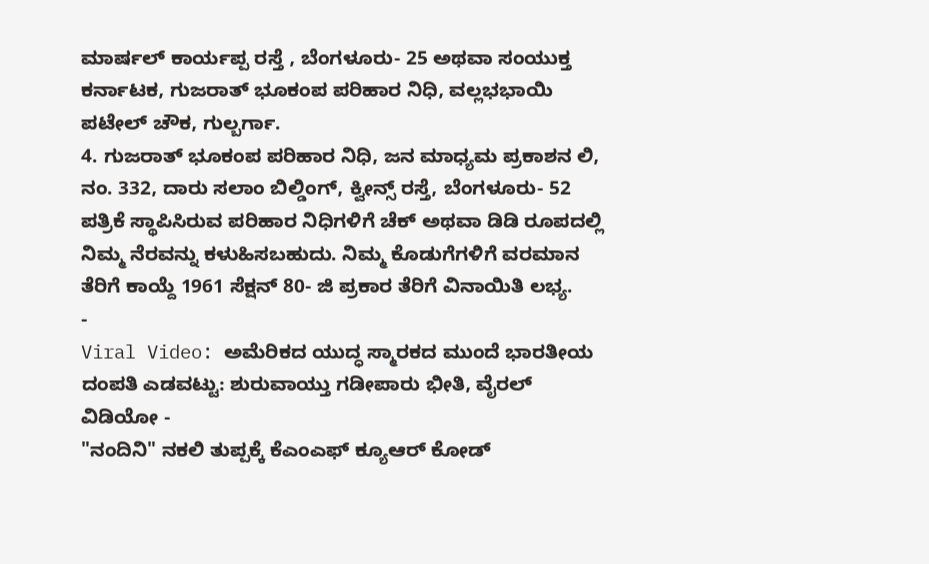ಮಾರ್ಷಲ್ ಕಾರ್ಯಪ್ಪ ರಸ್ತೆ , ಬೆಂಗಳೂರು- 25 ಅಥವಾ ಸಂಯುಕ್ತ ಕರ್ನಾಟಕ, ಗುಜರಾತ್ ಭೂಕಂಪ ಪರಿಹಾರ ನಿಧಿ, ವಲ್ಲಭಭಾಯಿ ಪಟೇಲ್ ಚೌಕ, ಗುಲ್ಬರ್ಗಾ.
4. ಗುಜರಾತ್ ಭೂಕಂಪ ಪರಿಹಾರ ನಿಧಿ, ಜನ ಮಾಧ್ಯಮ ಪ್ರಕಾಶನ ಲಿ, ನಂ. 332, ದಾರು ಸಲಾಂ ಬಿಲ್ಡಿಂಗ್, ಕ್ವೀನ್ಸ್ ರಸ್ತೆ, ಬೆಂಗಳೂರು- 52
ಪತ್ರಿಕೆ ಸ್ಥಾಪಿಸಿರುವ ಪರಿಹಾರ ನಿಧಿಗಳಿಗೆ ಚೆಕ್ ಅಥವಾ ಡಿಡಿ ರೂಪದಲ್ಲಿ ನಿಮ್ಮ ನೆರವನ್ನು ಕಳುಹಿಸಬಹುದು. ನಿಮ್ಮ ಕೊಡುಗೆಗಳಿಗೆ ವರಮಾನ ತೆರಿಗೆ ಕಾಯ್ದೆ 1961 ಸೆಕ್ಷನ್ 80- ಜಿ ಪ್ರಕಾರ ತೆರಿಗೆ ವಿನಾಯಿತಿ ಲಭ್ಯ.
-
Viral Video: ಅಮೆರಿಕದ ಯುದ್ಧ ಸ್ಮಾರಕದ ಮುಂದೆ ಭಾರತೀಯ ದಂಪತಿ ಎಡವಟ್ಟು: ಶುರುವಾಯ್ತು ಗಡೀಪಾರು ಭೀತಿ, ವೈರಲ್ ವಿಡಿಯೋ -
"ನಂದಿನಿ" ನಕಲಿ ತುಪ್ಪಕ್ಕೆ ಕೆಎಂಎಫ್ ಕ್ಯೂಆರ್ ಕೋಡ್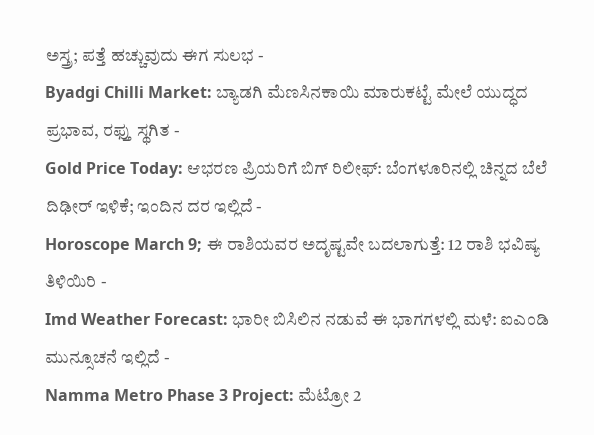ಅಸ್ತ್ರ; ಪತ್ತೆ ಹಚ್ಚುವುದು ಈಗ ಸುಲಭ -
Byadgi Chilli Market: ಬ್ಯಾಡಗಿ ಮೆಣಸಿನಕಾಯಿ ಮಾರುಕಟ್ಟೆ ಮೇಲೆ ಯುದ್ಧದ ಪ್ರಭಾವ, ರಫ್ತು ಸ್ಥಗಿತ -
Gold Price Today: ಆಭರಣ ಪ್ರಿಯರಿಗೆ ಬಿಗ್ ರಿಲೀಫ್: ಬೆಂಗಳೂರಿನಲ್ಲಿ ಚಿನ್ನದ ಬೆಲೆ ದಿಢೀರ್ ಇಳಿಕೆ; ಇಂದಿನ ದರ ಇಲ್ಲಿದೆ -
Horoscope March 9; ಈ ರಾಶಿಯವರ ಅದೃಷ್ಟವೇ ಬದಲಾಗುತ್ತೆ: 12 ರಾಶಿ ಭವಿಷ್ಯ ತಿಳಿಯಿರಿ -
Imd Weather Forecast: ಭಾರೀ ಬಿಸಿಲಿನ ನಡುವೆ ಈ ಭಾಗಗಳಲ್ಲಿ ಮಳೆ: ಐಎಂಡಿ ಮುನ್ಸೂಚನೆ ಇಲ್ಲಿದೆ -
Namma Metro Phase 3 Project: ಮೆಟ್ರೋ 2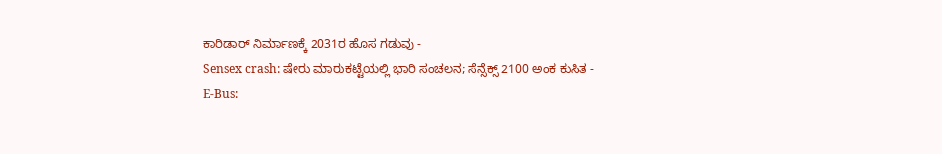ಕಾರಿಡಾರ್ ನಿರ್ಮಾಣಕ್ಕೆ 2031ರ ಹೊಸ ಗಡುವು -
Sensex crash: ಷೇರು ಮಾರುಕಟ್ಟೆಯಲ್ಲಿ ಭಾರಿ ಸಂಚಲನ; ಸೆನ್ಸೆಕ್ಸ್ 2100 ಅಂಕ ಕುಸಿತ -
E-Bus: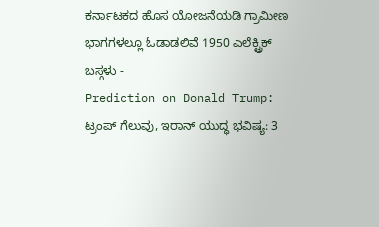ಕರ್ನಾಟಕದ ಹೊಸ ಯೋಜನೆಯಡಿ ಗ್ರಾಮೀಣ ಭಾಗಗಳಲ್ಲೂ ಓಡಾಡಲಿವೆ 1950 ಎಲೆಕ್ಟ್ರಿಕ್ ಬಸ್ಗಳು -
Prediction on Donald Trump: ಟ್ರಂಪ್ ಗೆಲುವು, ಇರಾನ್ ಯುದ್ಧ ಭವಿಷ್ಯ: 3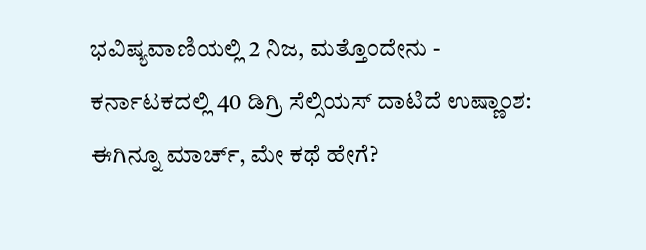ಭವಿಷ್ಯವಾಣಿಯಲ್ಲಿ 2 ನಿಜ, ಮತ್ತೊಂದೇನು -
ಕರ್ನಾಟಕದಲ್ಲಿ 40 ಡಿಗ್ರಿ ಸೆಲ್ಸಿಯಸ್ ದಾಟಿದೆ ಉಷ್ಣಾಂಶ: ಈಗಿನ್ನೂ ಮಾರ್ಚ್, ಮೇ ಕಥೆ ಹೇಗೆ?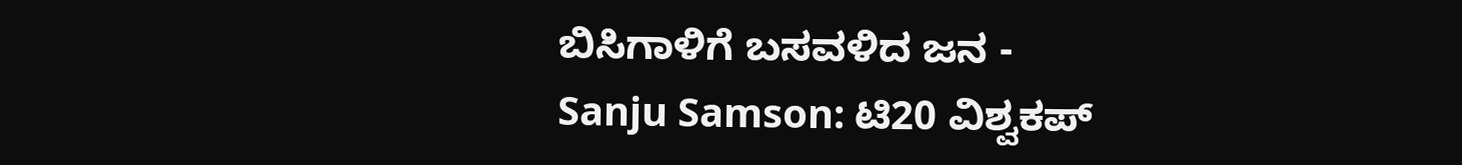ಬಿಸಿಗಾಳಿಗೆ ಬಸವಳಿದ ಜನ -
Sanju Samson: ಟಿ20 ವಿಶ್ವಕಪ್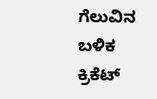ಗೆಲುವಿನ ಬಳಿಕ ಕ್ರಿಕೆಟ್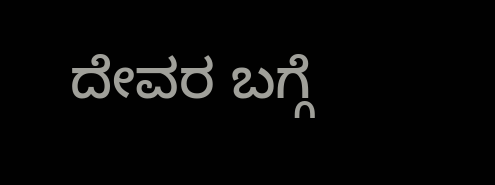ದೇವರ ಬಗ್ಗೆ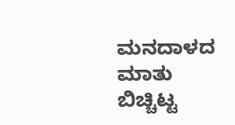ಮನದಾಳದ ಮಾತು ಬಿಚ್ಚಿಟ್ಟ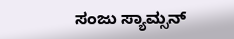ಸಂಜು ಸ್ಯಾಮ್ಸನ್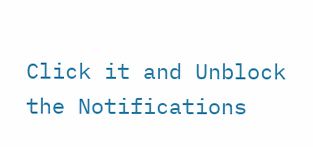Click it and Unblock the Notifications